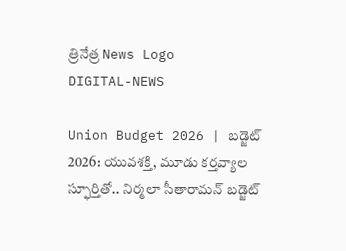త్రినేత్ర News Logo
DIGITAL-NEWS

Union Budget 2026 | బడ్జెట్ 2026: యువశక్తి, మూడు కర్తవ్యాల స్ఫూర్తితో.. నిర్మలా సీతారామన్ బడ్జెట్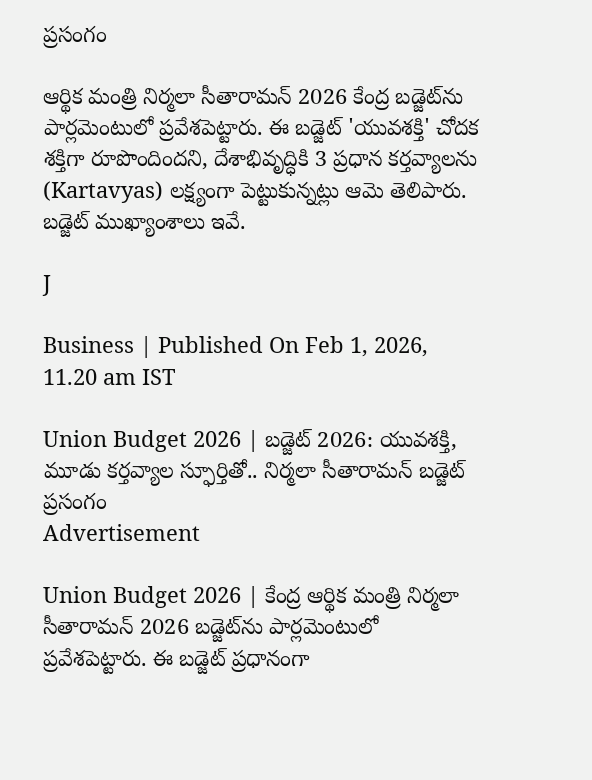ప్రసంగం

ఆర్థిక మంత్రి నిర్మలా సీతారామన్ 2026 కేంద్ర బడ్జెట్‌ను పార్లమెంటులో ప్రవేశపెట్టారు. ఈ బడ్జెట్ 'యువశక్తి' చోదక శక్తిగా రూపొందిందని, దేశాభివృద్ధికి 3 ప్రధాన కర్తవ్యాలను (Kartavyas) లక్ష్యంగా పెట్టుకున్నట్లు ఆమె తెలిపారు. బడ్జెట్ ముఖ్యాంశాలు ఇవే.

J

Business | Published On Feb 1, 2026, 11.20 am IST

Union Budget 2026 | బడ్జెట్ 2026: యువశక్తి, మూడు కర్తవ్యాల స్ఫూర్తితో.. నిర్మలా సీతారామన్ బడ్జెట్ ప్రసంగం
Advertisement

Union Budget 2026 | కేంద్ర ఆర్థిక మంత్రి నిర్మలా సీతారామన్ 2026 బడ్జెట్‌ను పార్లమెంటులో ప్రవేశపెట్టారు. ఈ బడ్జెట్ ప్రధానంగా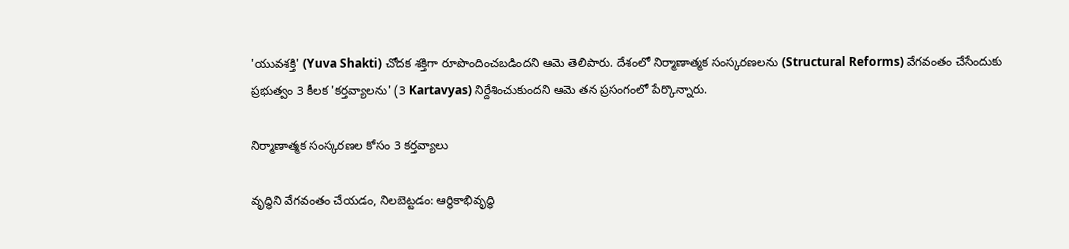'యువశక్తి' (Yuva Shakti) చోదక శక్తిగా రూపొందించబడిందని ఆమె తెలిపారు. దేశంలో నిర్మాణాత్మక సంస్కరణలను (Structural Reforms) వేగవంతం చేసేందుకు ప్రభుత్వం 3 కీలక 'కర్తవ్యాలను' (3 Kartavyas) నిర్దేశించుకుందని ఆమె తన ప్రసంగంలో పేర్కొన్నారు.

నిర్మాణాత్మక సంస్కరణల కోసం 3 కర్తవ్యాలు

వృద్ధిని వేగవంతం చేయడం, నిలబెట్టడం: ఆర్థికాభివృద్ధి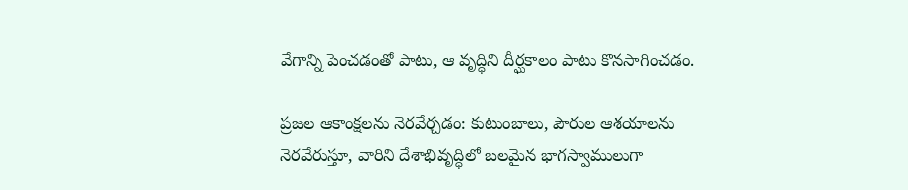వేగాన్ని పెంచడంతో పాటు, ఆ వృద్ధిని దీర్ఘకాలం పాటు కొనసాగించడం.

ప్రజల ఆకాంక్షలను నెరవేర్చడం: కుటుంబాలు, పౌరుల ఆశయాలను నెరవేరుస్తూ, వారిని దేశాభివృద్ధిలో బలమైన భాగస్వాములుగా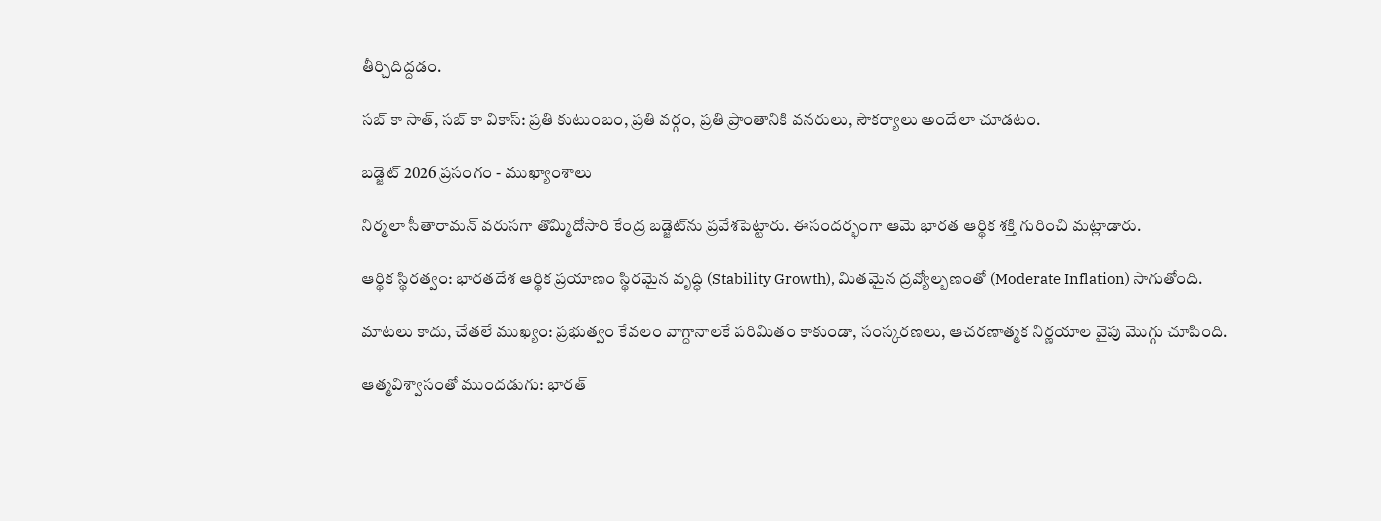తీర్చిదిద్దడం.

సబ్ కా సాత్, సబ్ కా వికాస్: ప్రతి కుటుంబం, ప్రతి వర్గం, ప్రతి ప్రాంతానికి వనరులు, సౌకర్యాలు అందేలా చూడటం.

బడ్జెట్ 2026 ప్రసంగం - ముఖ్యాంశాలు

నిర్మలా సీతారామన్ వరుసగా తొమ్మిదోసారి కేంద్ర బడ్జెట్‌ను ప్రవేశపెట్టారు. ఈసందర్భంగా ఆమె భారత ఆర్థిక శక్తి గురించి మట్లాడారు.

ఆర్థిక స్థిరత్వం: భారతదేశ ఆర్థిక ప్రయాణం స్థిరమైన వృద్ధి (Stability Growth), మితమైన ద్రవ్యోల్బణంతో (Moderate Inflation) సాగుతోంది.

మాటలు కాదు, చేతలే ముఖ్యం: ప్రభుత్వం కేవలం వాగ్దానాలకే పరిమితం కాకుండా, సంస్కరణలు, ఆచరణాత్మక నిర్ణయాల వైపు మొగ్గు చూపింది.

ఆత్మవిశ్వాసంతో ముందడుగు: భారత్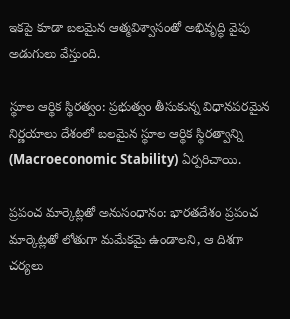ఇకపై కూడా బలమైన ఆత్మవిశ్వాసంతో అభివృద్ధి వైపు అడుగులు వేస్తుంది.

స్థూల ఆర్థిక స్థిరత్వం: ప్రభుత్వం తీసుకున్న విధానపరమైన నిర్ణయాలు దేశంలో బలమైన స్థూల ఆర్థిక స్థిరత్వాన్ని (Macroeconomic Stability) ఏర్పరిచాయి.

ప్రపంచ మార్కెట్లతో అనుసంధానం: భారతదేశం ప్రపంచ మార్కెట్లతో లోతుగా మమేకమై ఉండాలని, ఆ దిశగా చర్యలు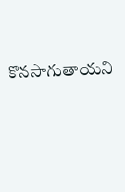కొనసాగుతాయని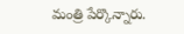మంత్రి పేర్కొన్నారు.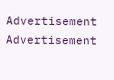Advertisement
Advertisement